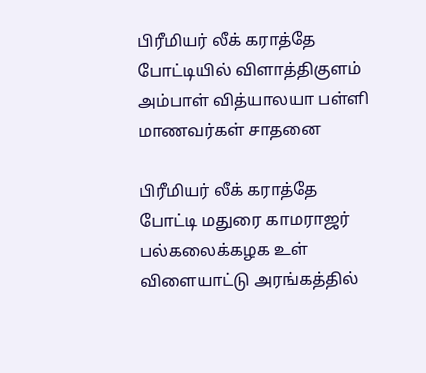பிரீமியர் லீக் கராத்தே போட்டியில் விளாத்திகுளம் அம்பாள் வித்யாலயா பள்ளி மாணவர்கள் சாதனை

பிரீமியர் லீக் கராத்தே போட்டி மதுரை காமராஜர் பல்கலைக்கழக உள் விளையாட்டு அரங்கத்தில்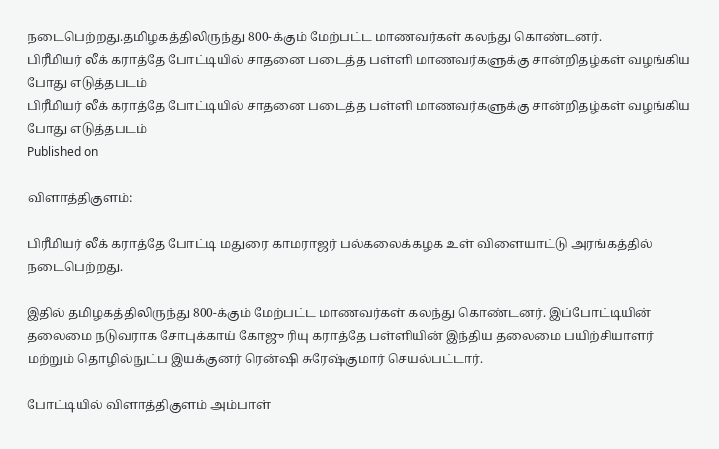நடைபெற்றது.தமிழகத்திலிருந்து 800-க்கும் மேற்பட்ட மாணவர்கள் கலந்து கொண்டனர்.
பிரீமியர் லீக் கராத்தே போட்டியில் சாதனை படைத்த பள்ளி மாணவர்களுக்கு சான்றிதழ்கள் வழங்கிய போது எடுத்தபடம்
பிரீமியர் லீக் கராத்தே போட்டியில் சாதனை படைத்த பள்ளி மாணவர்களுக்கு சான்றிதழ்கள் வழங்கிய போது எடுத்தபடம்
Published on

விளாத்திகுளம்:

பிரீமியர் லீக் கராத்தே போட்டி மதுரை காமராஜர் பல்கலைக்கழக உள் விளையாட்டு அரங்கத்தில் நடைபெற்றது.

இதில் தமிழகத்திலிருந்து 800-க்கும் மேற்பட்ட மாணவர்கள் கலந்து கொண்டனர். இப்போட்டியின் தலைமை நடுவராக சோபுக்காய் கோஜு ரியு கராத்தே பள்ளியின் இந்திய தலைமை பயிற்சியாளர் மற்றும் தொழில்நுட்ப இயக்குனர் ரென்ஷி சுரேஷ்குமார் செயல்பட்டார்.

போட்டியில் விளாத்திகுளம் அம்பாள்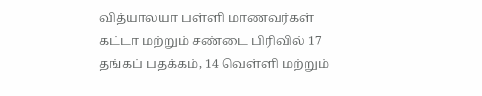வித்யாலயா பள்ளி மாணவர்கள் கட்டா மற்றும் சண்டை பிரிவில் 17 தங்கப் பதக்கம், 14 வெள்ளி மற்றும்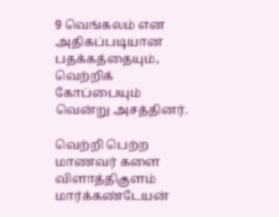9 வெங்கலம் என அதிகப்படியான பதக்கத்தையும், வெற்றிக் கோப்பையும் வென்று அசத்தினர்.

வெற்றி பெற்ற மாணவர் களை விளாத்திகுளம் மார்க்கண்டேயன்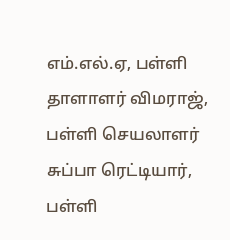எம்.எல்.ஏ, பள்ளி தாளாளர் விமராஜ், பள்ளி செயலாளர் சுப்பா ரெட்டியார், பள்ளி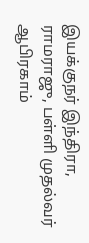இயக்குநர் இந்திரா, ராமராஜு, பள்ளி முதல்வர் ஆபிரகாம்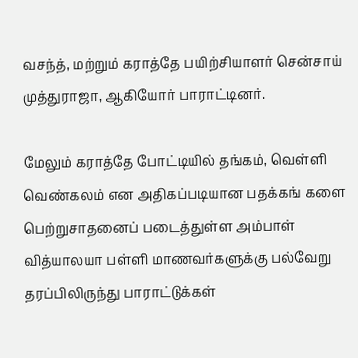வசந்த், மற்றும் கராத்தே பயிற்சியாளர் சென்சாய் முத்துராஜா, ஆகியோர் பாராட்டினர்.

மேலும் கராத்தே போட்டியில் தங்கம், வெள்ளி வெண்கலம் என அதிகப்படியான பதக்கங் களை பெற்றுசாதனைப் படைத்துள்ள அம்பாள் வித்யாலயா பள்ளி மாணவர்களுக்கு பல்வேறு தரப்பிலிருந்து பாராட்டுக்கள்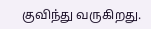குவிந்து வருகிறது.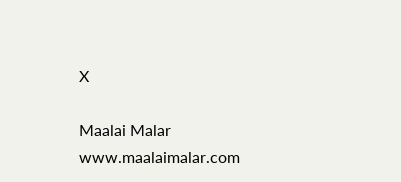X

Maalai Malar
www.maalaimalar.com